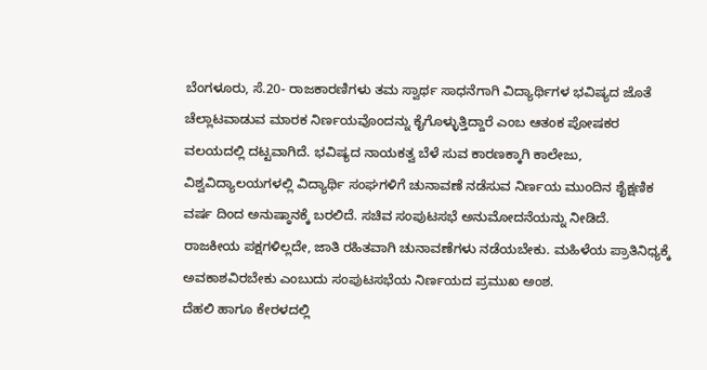ಬೆಂಗಳೂರು, ಸೆ.20- ರಾಜಕಾರಣಿಗಳು ತಮ ಸ್ವಾರ್ಥ ಸಾಧನೆಗಾಗಿ ವಿದ್ಯಾರ್ಥಿಗಳ ಭವಿಷ್ಯದ ಜೊತೆ ಚೆಲ್ಲಾಟವಾಡುವ ಮಾರಕ ನಿರ್ಣಯವೊಂದನ್ನು ಕೈಗೊಳ್ಳುತ್ತಿದ್ದಾರೆ ಎಂಬ ಆತಂಕ ಪೋಷಕರ ವಲಯದಲ್ಲಿ ದಟ್ಟವಾಗಿದೆ. ಭವಿಷ್ಯದ ನಾಯಕತ್ವ ಬೆಳೆ ಸುವ ಕಾರಣಕ್ಕಾಗಿ ಕಾಲೇಜು, ವಿಶ್ವವಿದ್ಯಾಲಯಗಳಲ್ಲಿ ವಿದ್ಯಾರ್ಥಿ ಸಂಘಗಳಿಗೆ ಚುನಾವಣೆ ನಡೆಸುವ ನಿರ್ಣಯ ಮುಂದಿನ ಶೈಕ್ಷಣಿಕ ವರ್ಷ ದಿಂದ ಅನುಷ್ಠಾನಕ್ಕೆ ಬರಲಿದೆ. ಸಚಿವ ಸಂಪುಟಸಭೆ ಅನುಮೋದನೆಯನ್ನು ನೀಡಿದೆ.
ರಾಜಕೀಯ ಪಕ್ಷಗಳಿಲ್ಲದೇ, ಜಾತಿ ರಹಿತವಾಗಿ ಚುನಾವಣೆಗಳು ನಡೆಯಬೇಕು. ಮಹಿಳೆಯ ಪ್ರಾತಿನಿಧ್ಯಕ್ಕೆ ಅವಕಾಶವಿರಬೇಕು ಎಂಬುದು ಸಂಪುಟಸಭೆಯ ನಿರ್ಣಯದ ಪ್ರಮುಖ ಅಂಶ.
ದೆಹಲಿ ಹಾಗೂ ಕೇರಳದಲ್ಲಿ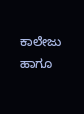ಕಾಲೇಜು ಹಾಗೂ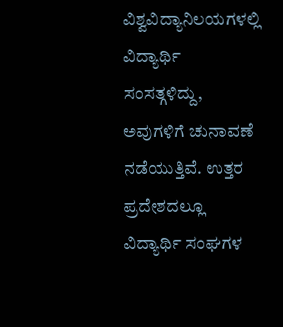ವಿಶ್ವವಿದ್ಯಾನಿಲಯಗಳಲ್ಲಿ ವಿದ್ಯಾರ್ಥಿ ಸಂಸತ್ಗಳಿದ್ದು, ಅವುಗಳಿಗೆ ಚುನಾವಣೆ ನಡೆಯುತ್ತಿವೆ. ಉತ್ತರ ಪ್ರದೇಶದಲ್ಲೂ ವಿದ್ಯಾರ್ಥಿ ಸಂಘಗಳ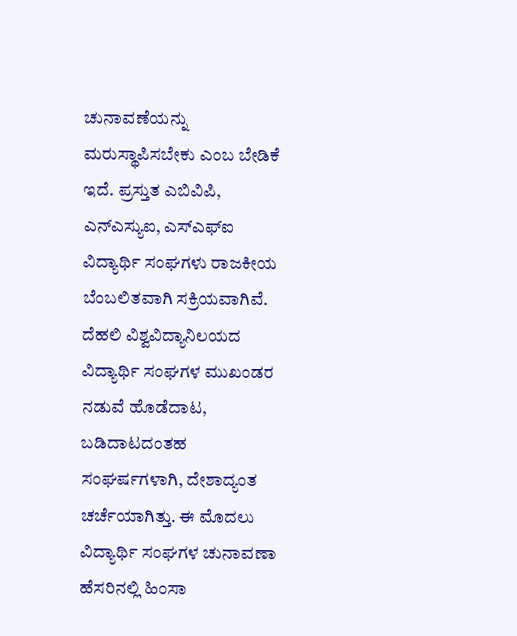ಚುನಾವಣೆಯನ್ನು ಮರುಸ್ಥಾಪಿಸಬೇಕು ಎಂಬ ಬೇಡಿಕೆ ಇದೆ. ಪ್ರಸ್ತುತ ಎಬಿವಿಪಿ, ಎನ್ಎಸ್ಯುಐ, ಎಸ್ಎಫ್ಐ ವಿದ್ಯಾರ್ಥಿ ಸಂಘಗಳು ರಾಜಕೀಯ ಬೆಂಬಲಿತವಾಗಿ ಸಕ್ರಿಯವಾಗಿವೆ.
ದೆಹಲಿ ವಿಶ್ವವಿದ್ಯಾನಿಲಯದ ವಿದ್ಯಾರ್ಥಿ ಸಂಘಗಳ ಮುಖಂಡರ ನಡುವೆ ಹೊಡೆದಾಟ, ಬಡಿದಾಟದಂತಹ ಸಂಘರ್ಷಗಳಾಗಿ, ದೇಶಾದ್ಯಂತ ಚರ್ಚೆಯಾಗಿತ್ತು. ಈ ಮೊದಲು ವಿದ್ಯಾರ್ಥಿ ಸಂಘಗಳ ಚುನಾವಣಾ ಹೆಸರಿನಲ್ಲಿ ಹಿಂಸಾ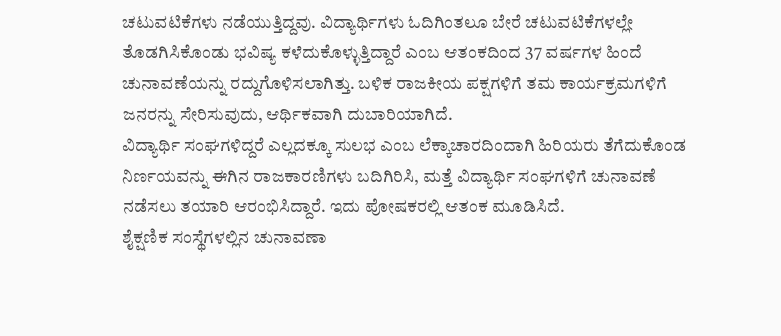ಚಟುವಟಿಕೆಗಳು ನಡೆಯುತ್ತಿದ್ದವು. ವಿದ್ಯಾರ್ಥಿಗಳು ಓದಿಗಿಂತಲೂ ಬೇರೆ ಚಟುವಟಿಕೆಗಳಲ್ಲೇ ತೊಡಗಿಸಿಕೊಂಡು ಭವಿಷ್ಯ ಕಳೆದುಕೊಳ್ಳುತ್ತಿದ್ದಾರೆ ಎಂಬ ಆತಂಕದಿಂದ 37 ವರ್ಷಗಳ ಹಿಂದೆ ಚುನಾವಣೆಯನ್ನು ರದ್ದುಗೊಳಿಸಲಾಗಿತ್ತು. ಬಳಿಕ ರಾಜಕೀಯ ಪಕ್ಷಗಳಿಗೆ ತಮ ಕಾರ್ಯಕ್ರಮಗಳಿಗೆ ಜನರನ್ನು ಸೇರಿಸುವುದು, ಆರ್ಥಿಕವಾಗಿ ದುಬಾರಿಯಾಗಿದೆ.
ವಿದ್ಯಾರ್ಥಿ ಸಂಘಗಳಿದ್ದರೆ ಎಲ್ಲದಕ್ಕೂ ಸುಲಭ ಎಂಬ ಲೆಕ್ಕಾಚಾರದಿಂದಾಗಿ ಹಿರಿಯರು ತೆಗೆದುಕೊಂಡ ನಿರ್ಣಯವನ್ನು ಈಗಿನ ರಾಜಕಾರಣಿಗಳು ಬದಿಗಿರಿಸಿ, ಮತ್ತೆ ವಿದ್ಯಾರ್ಥಿ ಸಂಘಗಳಿಗೆ ಚುನಾವಣೆ ನಡೆಸಲು ತಯಾರಿ ಆರಂಭಿಸಿದ್ದಾರೆ. ಇದು ಪೋಷಕರಲ್ಲಿ ಆತಂಕ ಮೂಡಿಸಿದೆ.
ಶೈಕ್ಷಣಿಕ ಸಂಸ್ಥೆಗಳಲ್ಲಿನ ಚುನಾವಣಾ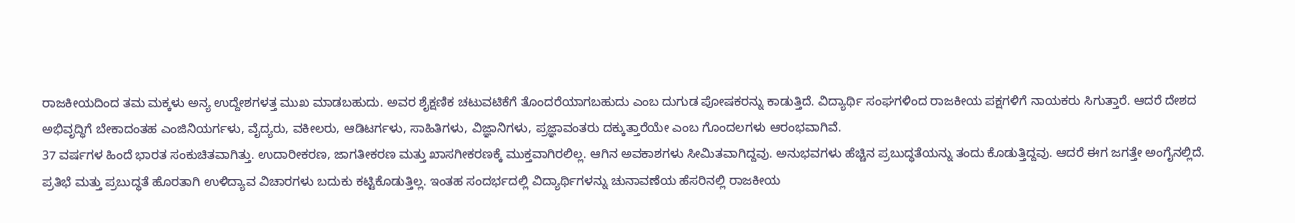ರಾಜಕೀಯದಿಂದ ತಮ ಮಕ್ಕಳು ಅನ್ಯ ಉದ್ದೇಶಗಳತ್ತ ಮುಖ ಮಾಡಬಹುದು. ಅವರ ಶೈಕ್ಷಣಿಕ ಚಟುವಟಿಕೆಗೆ ತೊಂದರೆಯಾಗಬಹುದು ಎಂಬ ದುಗುಡ ಪೋಷಕರನ್ನು ಕಾಡುತ್ತಿದೆ. ವಿದ್ಯಾರ್ಥಿ ಸಂಘಗಳಿಂದ ರಾಜಕೀಯ ಪಕ್ಷಗಳಿಗೆ ನಾಯಕರು ಸಿಗುತ್ತಾರೆ. ಆದರೆ ದೇಶದ ಅಭಿವೃದ್ಧಿಗೆ ಬೇಕಾದಂತಹ ಎಂಜಿನಿಯರ್ಗಳು, ವೈದ್ಯರು, ವಕೀಲರು, ಆಡಿಟರ್ಗಳು, ಸಾಹಿತಿಗಳು, ವಿಜ್ಞಾನಿಗಳು, ಪ್ರಜ್ಞಾವಂತರು ದಕ್ಕುತ್ತಾರೆಯೇ ಎಂಬ ಗೊಂದಲಗಳು ಆರಂಭವಾಗಿವೆ.
37 ವರ್ಷಗಳ ಹಿಂದೆ ಭಾರತ ಸಂಕುಚಿತವಾಗಿತ್ತು. ಉದಾರೀಕರಣ, ಜಾಗತೀಕರಣ ಮತ್ತು ಖಾಸಗೀಕರಣಕ್ಕೆ ಮುಕ್ತವಾಗಿರಲಿಲ್ಲ. ಆಗಿನ ಅವಕಾಶಗಳು ಸೀಮಿತವಾಗಿದ್ದವು. ಅನುಭವಗಳು ಹೆಚ್ಚಿನ ಪ್ರಬುದ್ಧತೆಯನ್ನು ತಂದು ಕೊಡುತ್ತಿದ್ದವು. ಆದರೆ ಈಗ ಜಗತ್ತೇ ಅಂಗೈನಲ್ಲಿದೆ. ಪ್ರತಿಭೆ ಮತ್ತು ಪ್ರಬುದ್ಧತೆ ಹೊರತಾಗಿ ಉಳಿದ್ಯಾವ ವಿಚಾರಗಳು ಬದುಕು ಕಟ್ಟಿಕೊಡುತ್ತಿಲ್ಲ. ಇಂತಹ ಸಂದರ್ಭದಲ್ಲಿ ವಿದ್ಯಾರ್ಥಿಗಳನ್ನು ಚುನಾವಣೆಯ ಹೆಸರಿನಲ್ಲಿ ರಾಜಕೀಯ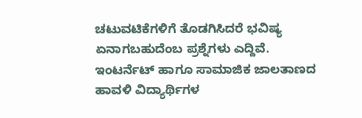ಚಟುವಟಿಕೆಗಳಿಗೆ ತೊಡಗಿಸಿದರೆ ಭವಿಷ್ಯ ಏನಾಗಬಹುದೆಂಬ ಪ್ರಶ್ನೆಗಳು ಎದ್ದಿವೆ.
ಇಂಟರ್ನೆಟ್ ಹಾಗೂ ಸಾಮಾಜಿಕ ಜಾಲತಾಣದ ಹಾವಳಿ ವಿದ್ಯಾರ್ಥಿಗಳ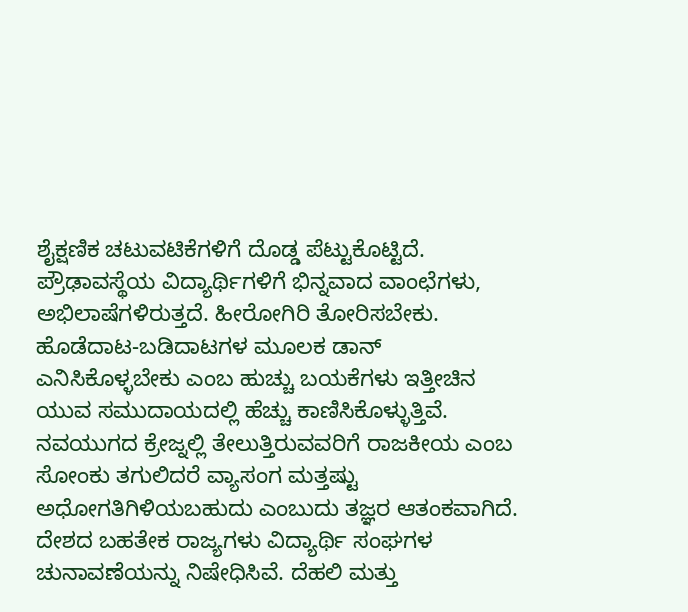ಶೈಕ್ಷಣಿಕ ಚಟುವಟಿಕೆಗಳಿಗೆ ದೊಡ್ಡ ಪೆಟ್ಟುಕೊಟ್ಟಿದೆ. ಪ್ರೌಢಾವಸ್ಥೆಯ ವಿದ್ಯಾರ್ಥಿಗಳಿಗೆ ಭಿನ್ನವಾದ ವಾಂಛೆಗಳು, ಅಭಿಲಾಷೆಗಳಿರುತ್ತದೆ. ಹೀರೋಗಿರಿ ತೋರಿಸಬೇಕು. ಹೊಡೆದಾಟ-ಬಡಿದಾಟಗಳ ಮೂಲಕ ಡಾನ್ ಎನಿಸಿಕೊಳ್ಳಬೇಕು ಎಂಬ ಹುಚ್ಚು ಬಯಕೆಗಳು ಇತ್ತೀಚಿನ ಯುವ ಸಮುದಾಯದಲ್ಲಿ ಹೆಚ್ಚು ಕಾಣಿಸಿಕೊಳ್ಳುತ್ತಿವೆ.
ನವಯುಗದ ಕ್ರೇಜ್ನಲ್ಲಿ ತೇಲುತ್ತಿರುವವರಿಗೆ ರಾಜಕೀಯ ಎಂಬ ಸೋಂಕು ತಗುಲಿದರೆ ವ್ಯಾಸಂಗ ಮತ್ತಷ್ಟು ಅಧೋಗತಿಗಿಳಿಯಬಹುದು ಎಂಬುದು ತಜ್ಞರ ಆತಂಕವಾಗಿದೆ.
ದೇಶದ ಬಹತೇಕ ರಾಜ್ಯಗಳು ವಿದ್ಯಾರ್ಥಿ ಸಂಘಗಳ ಚುನಾವಣೆಯನ್ನು ನಿಷೇಧಿಸಿವೆ. ದೆಹಲಿ ಮತ್ತು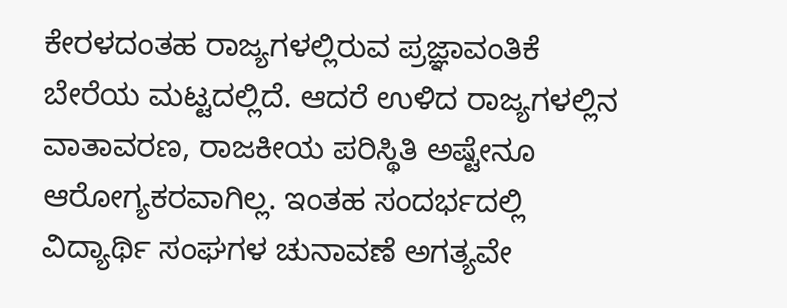ಕೇರಳದಂತಹ ರಾಜ್ಯಗಳಲ್ಲಿರುವ ಪ್ರಜ್ಞಾವಂತಿಕೆ ಬೇರೆಯ ಮಟ್ಟದಲ್ಲಿದೆ. ಆದರೆ ಉಳಿದ ರಾಜ್ಯಗಳಲ್ಲಿನ ವಾತಾವರಣ, ರಾಜಕೀಯ ಪರಿಸ್ಥಿತಿ ಅಷ್ಟೇನೂ ಆರೋಗ್ಯಕರವಾಗಿಲ್ಲ. ಇಂತಹ ಸಂದರ್ಭದಲ್ಲಿ ವಿದ್ಯಾರ್ಥಿ ಸಂಘಗಳ ಚುನಾವಣೆ ಅಗತ್ಯವೇ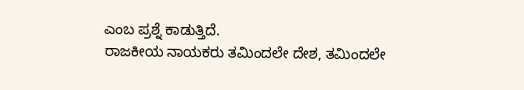ಎಂಬ ಪ್ರಶ್ನೆ ಕಾಡುತ್ತಿದೆ.
ರಾಜಕೀಯ ನಾಯಕರು ತಮಿಂದಲೇ ದೇಶ, ತಮಿಂದಲೇ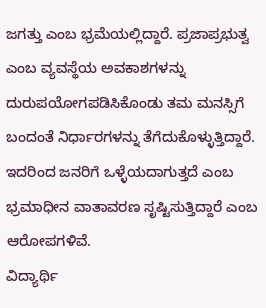ಜಗತ್ತು ಎಂಬ ಭ್ರಮೆಯಲ್ಲಿದ್ದಾರೆ. ಪ್ರಜಾಪ್ರಭುತ್ವ ಎಂಬ ವ್ಯವಸ್ಥೆಯ ಅವಕಾಶಗಳನ್ನು ದುರುಪಯೋಗಪಡಿಸಿಕೊಂಡು ತಮ ಮನಸ್ಸಿಗೆ ಬಂದಂತೆ ನಿರ್ಧಾರಗಳನ್ನು ತೆಗೆದುಕೊಳ್ಳುತ್ತಿದ್ದಾರೆ. ಇದರಿಂದ ಜನರಿಗೆ ಒಳ್ಳೆಯದಾಗುತ್ತದೆ ಎಂಬ ಭ್ರಮಾಧೀನ ವಾತಾವರಣ ಸೃಷ್ಟಿಸುತ್ತಿದ್ದಾರೆ ಎಂಬ ಆರೋಪಗಳಿವೆ.
ವಿದ್ಯಾರ್ಥಿ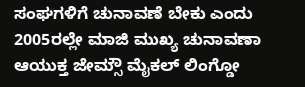ಸಂಘಗಳಿಗೆ ಚುನಾವಣೆ ಬೇಕು ಎಂದು 2005ರಲ್ಲೇ ಮಾಜಿ ಮುಖ್ಯ ಚುನಾವಣಾ ಆಯುಕ್ತ ಜೇಮ್ಸೌ ಮೈಕಲ್ ಲಿಂಗ್ಡೋ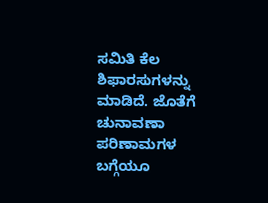ಸಮಿತಿ ಕೆಲ ಶಿಫಾರಸುಗಳನ್ನು ಮಾಡಿದೆ. ಜೊತೆಗೆ ಚುನಾವಣಾ ಪರಿಣಾಮಗಳ ಬಗ್ಗೆಯೂ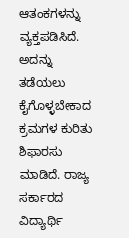ಆತಂಕಗಳನ್ನು ವ್ಯಕ್ತಪಡಿಸಿದೆ. ಅದನ್ನು ತಡೆಯಲು ಕೈಗೊಳ್ಳಬೇಕಾದ ಕ್ರಮಗಳ ಕುರಿತು ಶಿಫಾರಸು ಮಾಡಿದೆ. ರಾಜ್ಯ ಸರ್ಕಾರದ ವಿದ್ಯಾರ್ಥಿ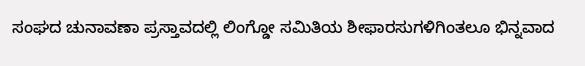ಸಂಘದ ಚುನಾವಣಾ ಪ್ರಸ್ತಾವದಲ್ಲಿ ಲಿಂಗ್ಡೋ ಸಮಿತಿಯ ಶೀಫಾರಸುಗಳಿಗಿಂತಲೂ ಭಿನ್ನವಾದ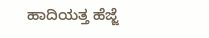ಹಾದಿಯತ್ತ ಹೆಜ್ಜೆ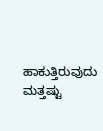ಹಾಕುತ್ತಿರುವುದು ಮತ್ತಷ್ಟು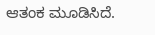ಆತಂಕ ಮೂಡಿಸಿದೆ.